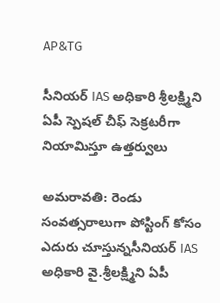AP&TG

సీనియర్ IAS అధికారి శ్రీలక్ష్మిని ఏపీ స్పెషల్ చీఫ్ సెక్రటరీగా నియామిస్తూ ఉత్తర్వులు

అమరావతి: రెండు సంవత్సరాలుగా పోస్టింగ్ కోసం ఎదురు చూస్తున్నసీనియర్ IAS అధికారి వై.శ్రీలక్ష్మిని ఏపీ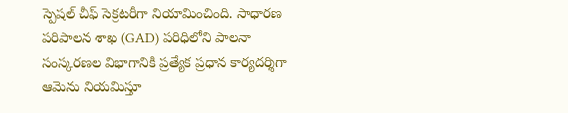స్పెషల్ చీఫ్ సెక్రటరీగా నియామించింది. సాధారణ పరిపాలన శాఖ (GAD) పరిధిలోని పాలనా సంస్కరణల విభాగానికి ప్రత్యేక ప్రధాన కార్యదర్శిగా ఆమెను నియమిస్తూ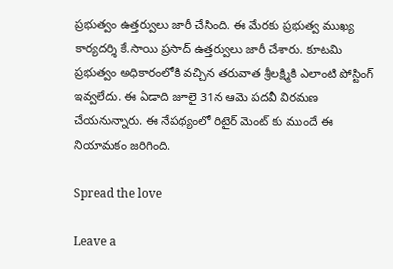ప్రభుత్వం ఉత్తర్వులు జారీ చేసింది. ఈ మేరకు ప్రభుత్వ ముఖ్య కార్యదర్శి కే.సాయి ప్రసాద్ ఉత్తర్వులు జారీ చేశారు. కూటమి ప్రభుత్వం అధికారంలోకి వచ్చిన తరువాత శ్రీలక్ష్మికి ఎలాంటి పోస్టింగ్ ఇవ్వలేదు. ఈ ఏడాది జూలై 31న ఆమె పదవీ విరమణ చేయనున్నారు. ఈ నేపథ్యంలో రిటైర్ మెంట్ కు ముందే ఈ నియామకం జరిగింది.

Spread the love

Leave a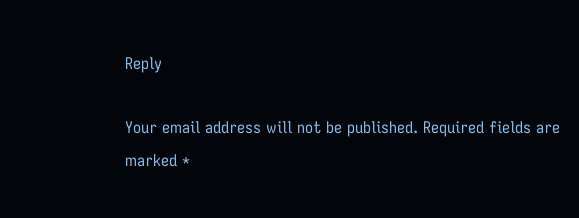Reply

Your email address will not be published. Required fields are marked *